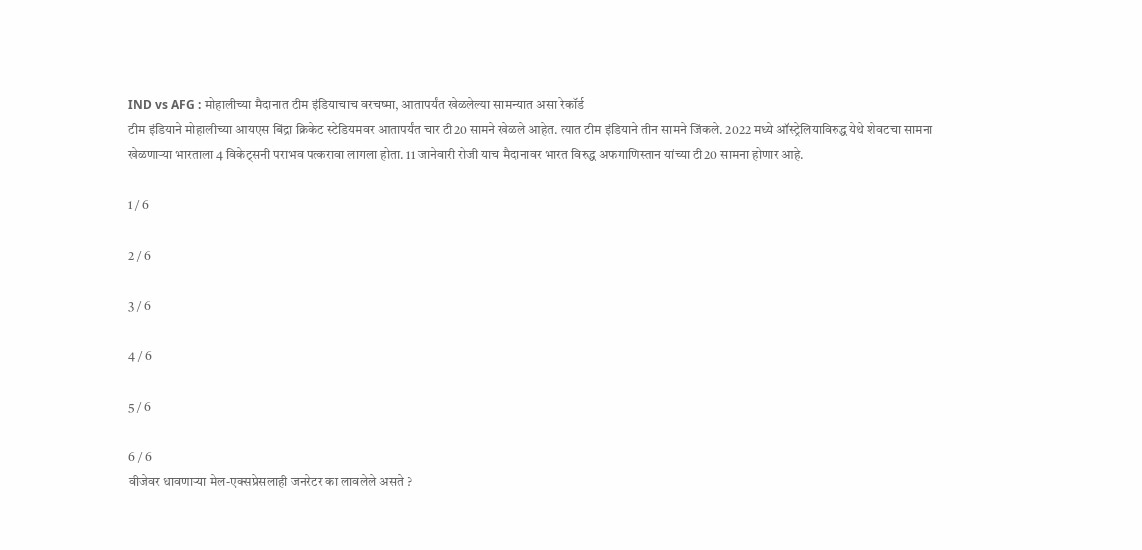IND vs AFG : मोहालीच्या मैदानात टीम इंडियाचाच वरचष्मा, आतापर्यंत खेळलेल्या सामन्यात असा रेकॉर्ड
टीम इंडियाने मोहालीच्या आयएस बिंद्रा क्रिकेट स्टेडियमवर आतापर्यंत चार टी20 सामने खेळले आहेत. त्यात टीम इंडियाने तीन सामने जिंकले. 2022 मध्ये ऑस्ट्रेलियाविरुद्ध येथे शेवटचा सामना खेळणाऱ्या भारताला 4 विकेट्सनी पराभव पत्करावा लागला होता. 11 जानेवारी रोजी याच मैदानावर भारत विरुद्ध अफगाणिस्तान यांच्या टी20 सामना होणार आहे.

1 / 6

2 / 6

3 / 6

4 / 6

5 / 6

6 / 6
वीजेवर धावणाऱ्या मेल-एक्सप्रेसलाही जनरेटर का लावलेले असते ?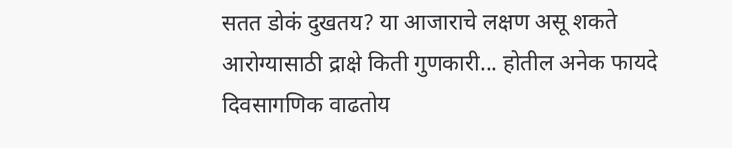सतत डोकं दुखतय? या आजाराचे लक्षण असू शकते
आरोग्यासाठी द्राक्षे किती गुणकारी... होतील अनेक फायदे
दिवसागणिक वाढतोय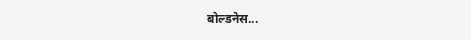बोल्डनेस...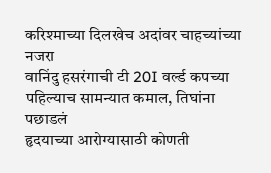करिश्माच्या दिलखेच अदांवर चाहच्यांच्या नजरा
वानिंदु हसरंगाची टी 20I वर्ल्ड कपच्या पहिल्याच सामन्यात कमाल, तिघांना पछाडलं
हृदयाच्या आरोग्यासाठी कोणती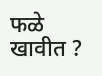फळे खावीत ?